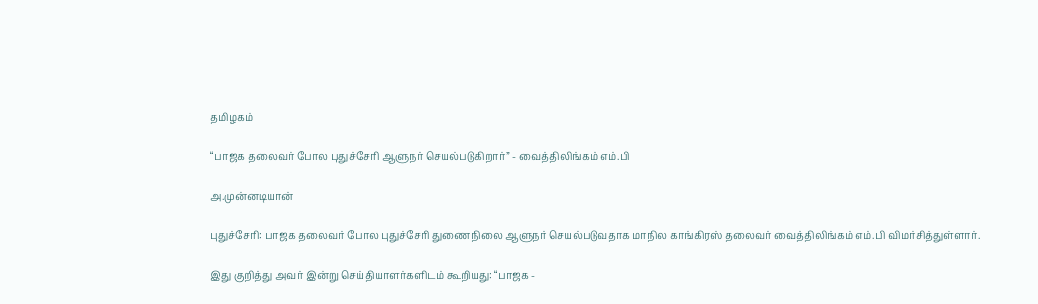தமிழகம்

“பாஜக தலைவர் போல புதுச்சேரி ஆளுநர் செயல்படுகிறார்” - வைத்திலிங்கம் எம்.பி

அ.முன்னடியான்

புதுச்சேரி: பாஜக தலைவர் போல புதுச்சேரி துணைநிலை ஆளுநர் செயல்படுவதாக மாநில காங்கிரஸ் தலைவர் வைத்திலிங்கம் எம்.பி விமர்சித்துள்ளார்.

இது குறித்து அவர் இன்று செய்தியாளர்களிடம் கூறியது: “பாஜக -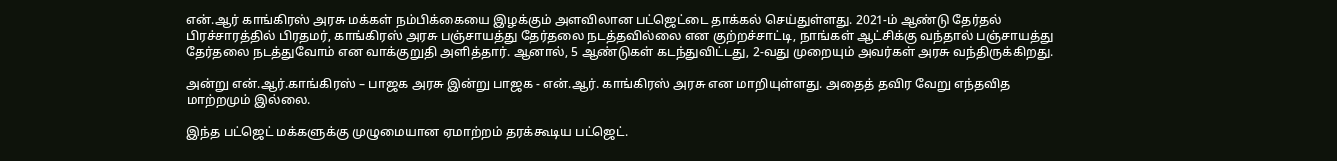என்.ஆர் காங்கிரஸ் அரசு மக்கள் நம்பிக்கையை இழக்கும் அளவிலான பட்ஜெட்டை தாக்கல் செய்துள்ளது. 2021-ம் ஆண்டு தேர்தல் பிரச்சாரத்தில் பிரதமர், காங்கிரஸ் அரசு பஞ்சாயத்து தேர்தலை நடத்தவில்லை என குற்றச்சாட்டி, நாங்கள் ஆட்சிக்கு வந்தால் பஞ்சாயத்து தேர்தலை நடத்துவோம் என வாக்குறுதி அளித்தார். ஆனால், 5 ஆண்டுகள் கடந்துவிட்டது, 2-வது முறையும் அவர்கள் அரசு வந்திருக்கிறது.

அன்று என்.ஆர்.காங்கிரஸ் – பாஜக அரசு இன்று பாஜக - என்.ஆர். காங்கிரஸ் அரசு என மாறியுள்ளது. அதைத் தவிர வேறு எந்தவித மாற்றமும் இல்லை.

இந்த பட்ஜெட் மக்களுக்கு முழுமையான ஏமாற்றம் தரக்கூடிய பட்ஜெட்.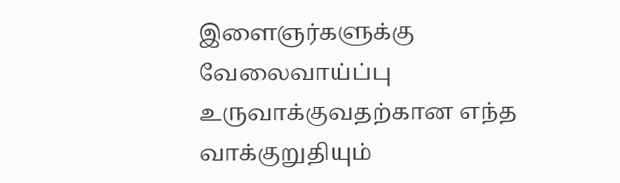இளைஞர்களுக்கு வேலைவாய்ப்பு உருவாக்குவதற்கான எந்த வாக்குறுதியும்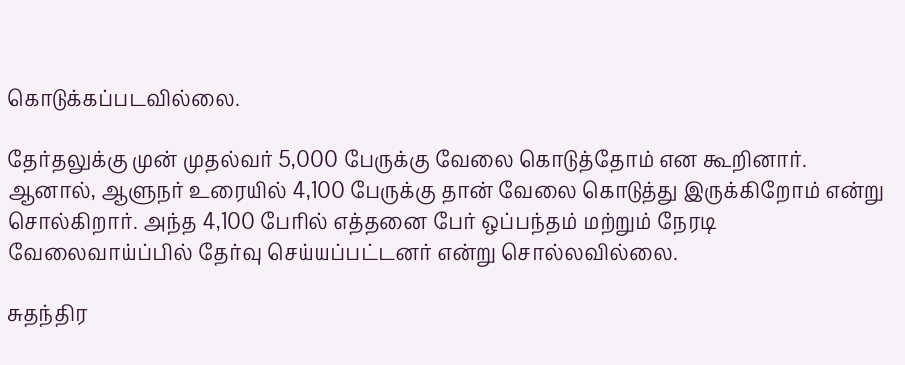கொடுக்கப்படவில்லை.

தேர்தலுக்கு முன் முதல்வர் 5,000 பேருக்கு வேலை கொடுத்தோம் என கூறினார். ஆனால், ஆளுநர் உரையில் 4,100 பேருக்கு தான் வேலை கொடுத்து இருக்கிறோம் என்று சொல்கிறார். அந்த 4,100 பேரில் எத்தனை பேர் ஒப்பந்தம் மற்றும் நேரடி வேலைவாய்ப்பில் தேர்வு செய்யப்பட்டனர் என்று சொல்லவில்லை.

சுதந்திர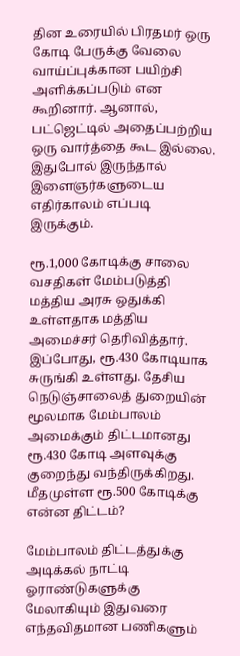தின உரையில் பிரதமர் ஒரு கோடி பேருக்கு வேலை வாய்ப்புக்கான பயிற்சி அளிக்கப்படும் என கூறினார். ஆனால், பட்ஜெட்டில் அதைப்பற்றிய ஒரு வார்த்தை கூட இல்லை. இதுபோல் இருந்தால் இளைஞர்களுடைய எதிர்காலம் எப்படி இருக்கும்.

ரூ.1,000 கோடிக்கு சாலை வசதிகள் மேம்படுத்தி மத்திய அரசு ஒதுக்கி உள்ளதாக மத்திய அமைச்சர் தெரிவித்தார். இப்போது, ரூ.430 கோடியாக சுருங்கி உள்ளது. தேசிய நெடுஞ்சாலைத் துறையின் மூலமாக மேம்பாலம் அமைக்கும் திட்டமானது ரூ.430 கோடி அளவுக்கு குறைந்து வந்திருக்கிறது. மீதமுள்ள ரூ.500 கோடிக்கு என்ன திட்டம்?

மேம்பாலம் திட்டத்துக்கு அடிக்கல் நாட்டி ஓராண்டுகளுக்கு மேலாகியும் இதுவரை எந்தவிதமான பணிகளும்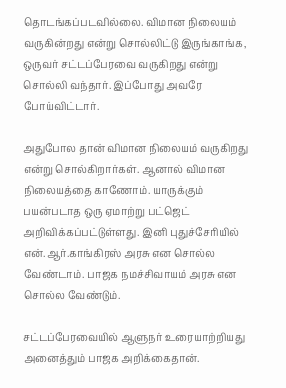தொடங்கப்படவில்லை. விமான நிலையம் வருகின்றது என்று சொல்லிட்டு இருங்காங்க, ஒருவர் சட்டப்பேரவை வருகிறது என்று சொல்லி வந்தார். இப்போது அவரே போய்விட்டார்.

அதுபோல தான் விமான நிலையம் வருகிறது என்று சொல்கிறார்கள். ஆனால் விமான நிலையத்தை காணோம். யாருக்கும் பயன்படாத ஒரு ஏமாற்று பட்ஜெட் அறிவிக்கப்பட்டுள்ளது. இனி புதுச்சேரியில் என்.ஆர்.காங்கிரஸ் அரசு என சொல்ல வேண்டாம். பாஜக நமச்சிவாயம் அரசு என சொல்ல வேண்டும்.

சட்டப்பேரவையில் ஆளுநர் உரையாற்றியது அனைத்தும் பாஜக அறிக்கைதான்.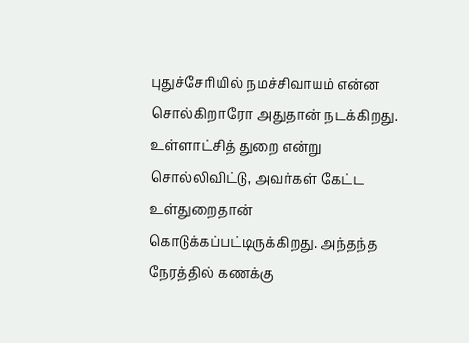புதுச்சேரியில் நமச்சிவாயம் என்ன சொல்கிறாரோ அதுதான் நடக்கிறது. உள்ளாட்சித் துறை என்று சொல்லிவிட்டு, அவர்கள் கேட்ட உள்துறைதான் கொடுக்கப்பட்டிருக்கிறது. அந்தந்த நேரத்தில் கணக்கு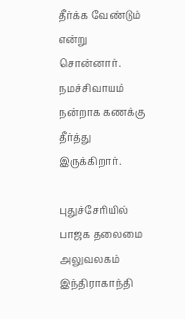தீர்க்க வேண்டும் என்று சொன்னார். நமச்சிவாயம் நன்றாக கணக்கு தீர்த்து இருக்கிறார்.

புதுச்சேரியில் பாஜக தலைமை அலுவலகம் இந்திராகாந்தி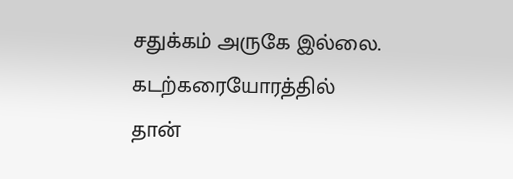சதுக்கம் அருகே இல்லை. கடற்கரையோரத்தில் தான்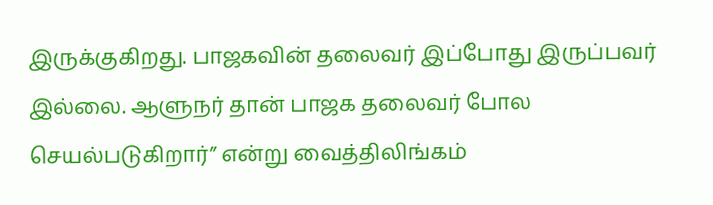இருக்குகிறது. பாஜகவின் தலைவர் இப்போது இருப்பவர் இல்லை. ஆளுநர் தான் பாஜக தலைவர் போல செயல்படுகிறார்” என்று வைத்திலிங்கம்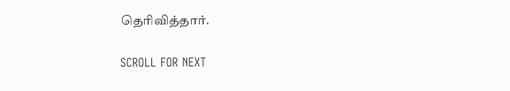தெரிவித்தார்.

SCROLL FOR NEXT